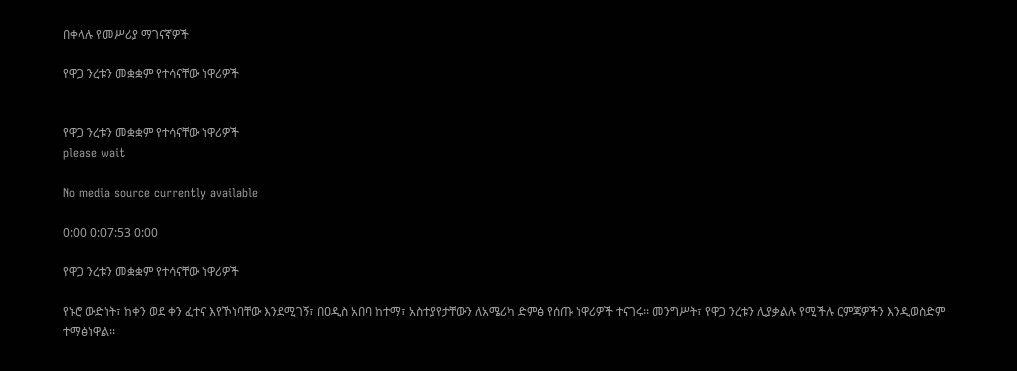በቀላሉ የመሥሪያ ማገናኛዎች

የዋጋ ንረቱን መቋቋም የተሳናቸው ነዋሪዎች


የዋጋ ንረቱን መቋቋም የተሳናቸው ነዋሪዎች
please wait

No media source currently available

0:00 0:07:53 0:00

የዋጋ ንረቱን መቋቋም የተሳናቸው ነዋሪዎች

የኑሮ ውድነት፣ ከቀን ወደ ቀን ፈተና እየኾነባቸው እንደሚገኝ፣ በዐዲስ አበባ ከተማ፣ አስተያየታቸውን ለአሜሪካ ድምፅ የሰጡ ነዋሪዎች ተናገሩ፡፡ መንግሥት፣ የዋጋ ንረቱን ሊያቃልሉ የሚችሉ ርምጃዎችን እንዲወስድም ተማፅነዋል፡፡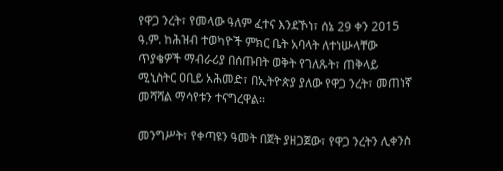የዋጋ ንረት፣ የመላው ዓለም ፈተና እንደኾነ፣ ሰኔ 29 ቀን 2015 ዓ.ም. ከሕዝብ ተወካዮች ምክር ቤት አባላት ለተነሡላቸው ጥያቄዎች ማብራሪያ በሰጡበት ወቅት የገለጹት፣ ጠቅላይ ሚኒስትር ዐቢይ አሕመድ፣ በኢትዮጵያ ያለው የዋጋ ንረት፣ መጠነኛ መሻሻል ማሳየቱን ተናግረዋል፡፡

መንግሥት፣ የቀጣዩን ዓመት በጀት ያዘጋጀው፣ የዋጋ ንረትን ሊቀንስ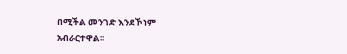በሚችል መንገድ እንደኾነም አብራርተዋል፡፡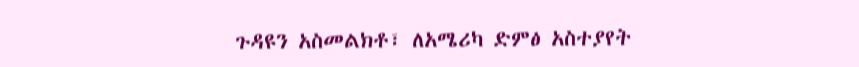ጉዳዩን አስመልክቶ፣ ለአሜሪካ ድምፅ አስተያየት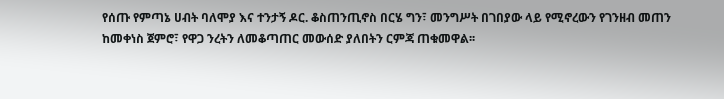የሰጡ የምጣኔ ሀብት ባለሞያ እና ተንታኝ ዶር. ቆስጠንጢኖስ በርሄ ግን፣ መንግሥት በገበያው ላይ የሚኖረውን የገንዘብ መጠን ከመቀነስ ጀምሮ፣ የዋጋ ንረትን ለመቆጣጠር መውሰድ ያለበትን ርምጃ ጠቁመዋል፡፡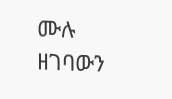ሙሉ ዘገባውን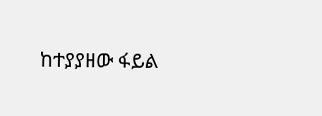ከተያያዘው ፋይል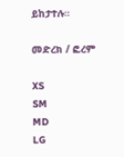ይከታተሉ።

መድረክ / ፎረም

XS
SM
MD
LG